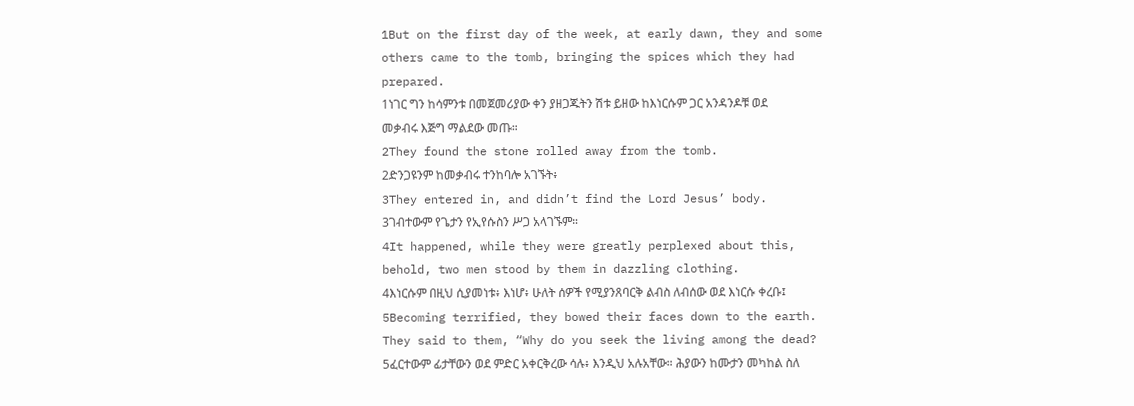1But on the first day of the week, at early dawn, they and some others came to the tomb, bringing the spices which they had prepared.
1ነገር ግን ከሳምንቱ በመጀመሪያው ቀን ያዘጋጁትን ሽቱ ይዘው ከእነርሱም ጋር አንዳንዶቹ ወደ መቃብሩ እጅግ ማልደው መጡ።
2They found the stone rolled away from the tomb.
2ድንጋዩንም ከመቃብሩ ተንከባሎ አገኙት፥
3They entered in, and didn’t find the Lord Jesus’ body.
3ገብተውም የጌታን የኢየሱስን ሥጋ አላገኙም።
4It happened, while they were greatly perplexed about this, behold, two men stood by them in dazzling clothing.
4እነርሱም በዚህ ሲያመነቱ፥ እነሆ፥ ሁለት ሰዎች የሚያንጸባርቅ ልብስ ለብሰው ወደ እነርሱ ቀረቡ፤
5Becoming terrified, they bowed their faces down to the earth. They said to them, “Why do you seek the living among the dead?
5ፈርተውም ፊታቸውን ወደ ምድር አቀርቅረው ሳሉ፥ እንዲህ አሉአቸው። ሕያውን ከሙታን መካከል ስለ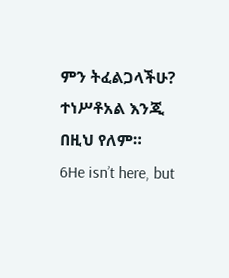ምን ትፈልጋላችሁ? ተነሥቶአል እንጂ በዚህ የለም።
6He isn’t here, but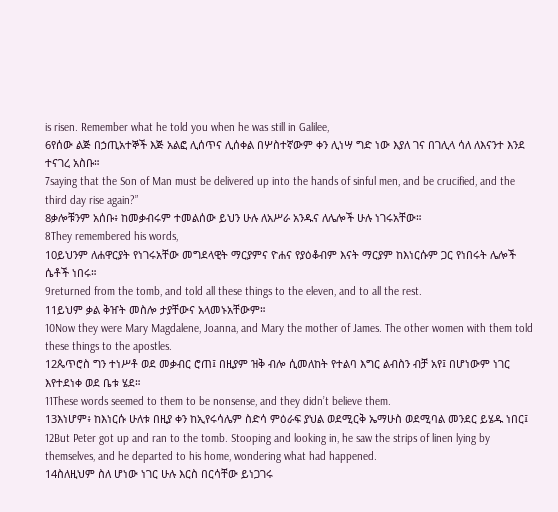is risen. Remember what he told you when he was still in Galilee,
6የሰው ልጅ በኃጢአተኞች እጅ አልፎ ሊሰጥና ሊሰቀል በሦስተኛውም ቀን ሊነሣ ግድ ነው እያለ ገና በገሊላ ሳለ ለእናንተ እንደ ተናገረ አስቡ።
7saying that the Son of Man must be delivered up into the hands of sinful men, and be crucified, and the third day rise again?”
8ቃሎቹንም አሰቡ፥ ከመቃብሩም ተመልሰው ይህን ሁሉ ለአሥራ አንዱና ለሌሎች ሁሉ ነገሩአቸው።
8They remembered his words,
10ይህንም ለሐዋርያት የነገሩአቸው መግደላዊት ማርያምና ዮሐና የያዕቆብም እናት ማርያም ከእነርሱም ጋር የነበሩት ሌሎች ሴቶች ነበሩ።
9returned from the tomb, and told all these things to the eleven, and to all the rest.
11ይህም ቃል ቅዠት መስሎ ታያቸውና አላመኑአቸውም።
10Now they were Mary Magdalene, Joanna, and Mary the mother of James. The other women with them told these things to the apostles.
12ጴጥሮስ ግን ተነሥቶ ወደ መቃብር ሮጠ፤ በዚያም ዝቅ ብሎ ሲመለከት የተልባ እግር ልብስን ብቻ አየ፤ በሆነውም ነገር እየተደነቀ ወደ ቤቱ ሄደ።
11These words seemed to them to be nonsense, and they didn’t believe them.
13እነሆም፥ ከእነርሱ ሁለቱ በዚያ ቀን ከኢየሩሳሌም ስድሳ ምዕራፍ ያህል ወደሚርቅ ኤማሁስ ወደሚባል መንደር ይሄዱ ነበር፤
12But Peter got up and ran to the tomb. Stooping and looking in, he saw the strips of linen lying by themselves, and he departed to his home, wondering what had happened.
14ስለዚህም ስለ ሆነው ነገር ሁሉ እርስ በርሳቸው ይነጋገሩ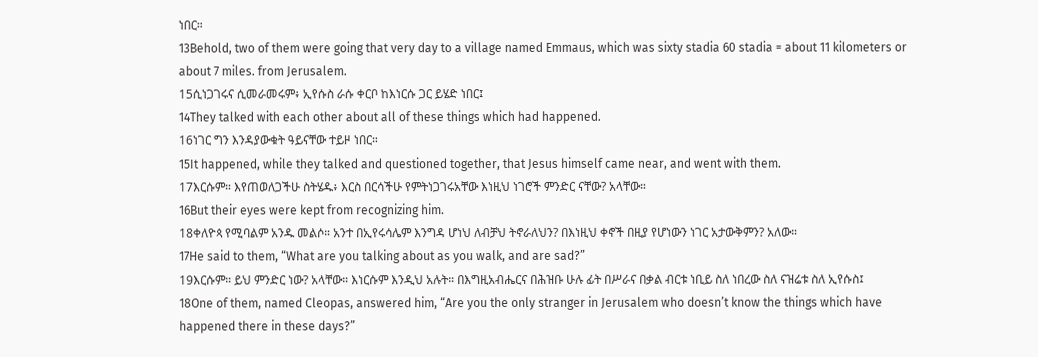ነበር።
13Behold, two of them were going that very day to a village named Emmaus, which was sixty stadia 60 stadia = about 11 kilometers or about 7 miles. from Jerusalem.
15ሲነጋገሩና ሲመራመሩም፥ ኢየሱስ ራሱ ቀርቦ ከእነርሱ ጋር ይሄድ ነበር፤
14They talked with each other about all of these things which had happened.
16ነገር ግን እንዳያውቁት ዓይናቸው ተይዞ ነበር።
15It happened, while they talked and questioned together, that Jesus himself came near, and went with them.
17እርሱም። እየጠወለጋችሁ ስትሄዱ፥ እርስ በርሳችሁ የምትነጋገሩአቸው እነዚህ ነገሮች ምንድር ናቸው? አላቸው።
16But their eyes were kept from recognizing him.
18ቀለዮጳ የሚባልም አንዱ መልሶ። አንተ በኢየሩሳሌም እንግዳ ሆነህ ለብቻህ ትኖራለህን? በእነዚህ ቀኖች በዚያ የሆነውን ነገር አታውቅምን? አለው።
17He said to them, “What are you talking about as you walk, and are sad?”
19እርሱም። ይህ ምንድር ነው? አላቸው። እነርሱም እንዲህ አሉት። በእግዚአብሔርና በሕዝቡ ሁሉ ፊት በሥራና በቃል ብርቱ ነቢይ ስለ ነበረው ስለ ናዝሬቱ ስለ ኢየሱስ፤
18One of them, named Cleopas, answered him, “Are you the only stranger in Jerusalem who doesn’t know the things which have happened there in these days?”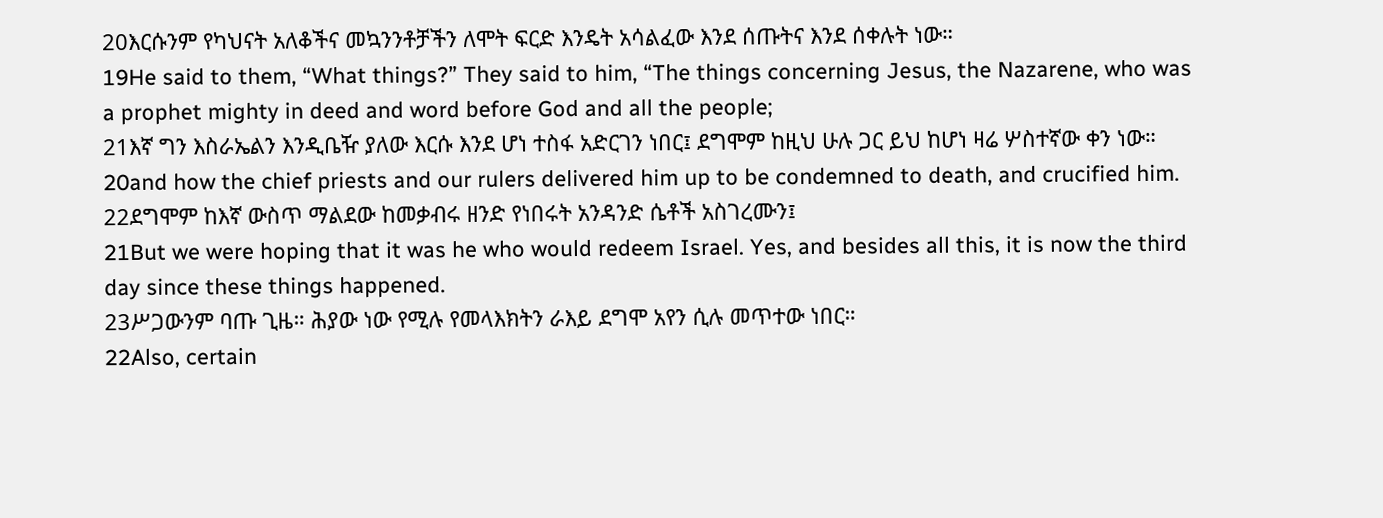20እርሱንም የካህናት አለቆችና መኳንንቶቻችን ለሞት ፍርድ እንዴት አሳልፈው እንደ ሰጡትና እንደ ሰቀሉት ነው።
19He said to them, “What things?” They said to him, “The things concerning Jesus, the Nazarene, who was a prophet mighty in deed and word before God and all the people;
21እኛ ግን እስራኤልን እንዲቤዥ ያለው እርሱ እንደ ሆነ ተስፋ አድርገን ነበር፤ ደግሞም ከዚህ ሁሉ ጋር ይህ ከሆነ ዛሬ ሦስተኛው ቀን ነው።
20and how the chief priests and our rulers delivered him up to be condemned to death, and crucified him.
22ደግሞም ከእኛ ውስጥ ማልደው ከመቃብሩ ዘንድ የነበሩት አንዳንድ ሴቶች አስገረሙን፤
21But we were hoping that it was he who would redeem Israel. Yes, and besides all this, it is now the third day since these things happened.
23ሥጋውንም ባጡ ጊዜ። ሕያው ነው የሚሉ የመላእክትን ራእይ ደግሞ አየን ሲሉ መጥተው ነበር።
22Also, certain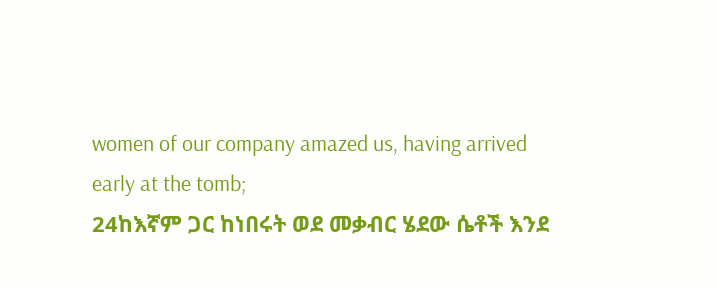women of our company amazed us, having arrived early at the tomb;
24ከእኛም ጋር ከነበሩት ወደ መቃብር ሄደው ሴቶች እንደ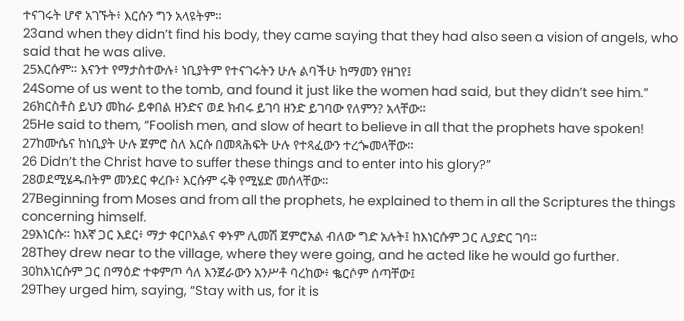ተናገሩት ሆኖ አገኙት፥ እርሱን ግን አላዩትም።
23and when they didn’t find his body, they came saying that they had also seen a vision of angels, who said that he was alive.
25እርሱም። እናንተ የማታስተውሉ፥ ነቢያትም የተናገሩትን ሁሉ ልባችሁ ከማመን የዘገየ፤
24Some of us went to the tomb, and found it just like the women had said, but they didn’t see him.”
26ክርስቶስ ይህን መከራ ይቀበል ዘንድና ወደ ክብሩ ይገባ ዘንድ ይገባው የለምን? አላቸው።
25He said to them, “Foolish men, and slow of heart to believe in all that the prophets have spoken!
27ከሙሴና ከነቢያት ሁሉ ጀምሮ ስለ እርሱ በመጻሕፍት ሁሉ የተጻፈውን ተረጐመላቸው።
26 Didn’t the Christ have to suffer these things and to enter into his glory?”
28ወደሚሄዱበትም መንደር ቀረቡ፥ እርሱም ሩቅ የሚሄድ መሰላቸው።
27Beginning from Moses and from all the prophets, he explained to them in all the Scriptures the things concerning himself.
29እነርሱ። ከእኛ ጋር እደር፥ ማታ ቀርቦአልና ቀኑም ሊመሽ ጀምሮአል ብለው ግድ አሉት፤ ከእነርሱም ጋር ሊያድር ገባ።
28They drew near to the village, where they were going, and he acted like he would go further.
30ከእነርሱም ጋር በማዕድ ተቀምጦ ሳለ እንጀራውን አንሥቶ ባረከው፥ ቈርሶም ሰጣቸው፤
29They urged him, saying, “Stay with us, for it is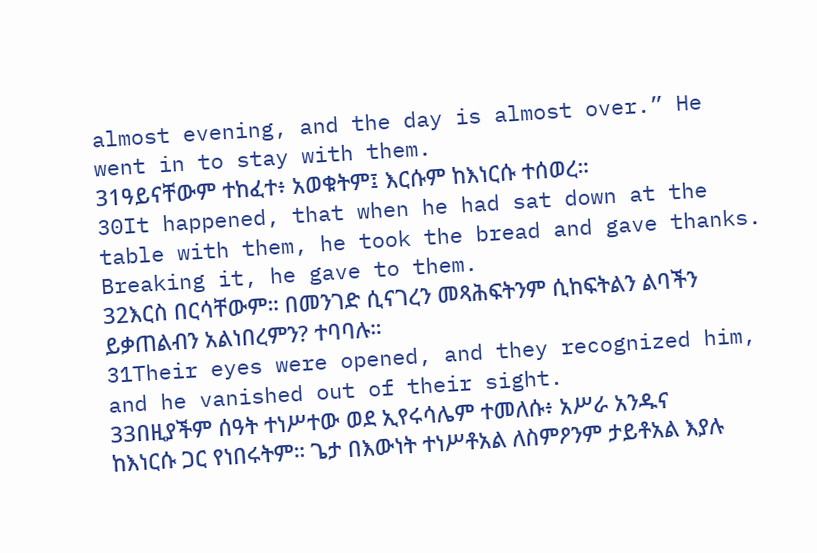almost evening, and the day is almost over.” He went in to stay with them.
31ዓይናቸውም ተከፈተ፥ አወቁትም፤ እርሱም ከእነርሱ ተሰወረ።
30It happened, that when he had sat down at the table with them, he took the bread and gave thanks. Breaking it, he gave to them.
32እርስ በርሳቸውም። በመንገድ ሲናገረን መጻሕፍትንም ሲከፍትልን ልባችን ይቃጠልብን አልነበረምን? ተባባሉ።
31Their eyes were opened, and they recognized him, and he vanished out of their sight.
33በዚያችም ሰዓት ተነሥተው ወደ ኢየሩሳሌም ተመለሱ፥ አሥራ አንዱና ከእነርሱ ጋር የነበሩትም። ጌታ በእውነት ተነሥቶአል ለስምዖንም ታይቶአል እያሉ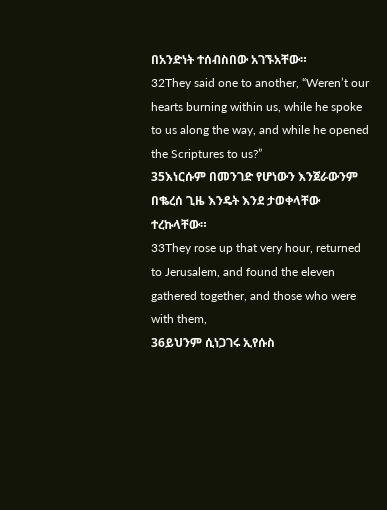በአንድነት ተሰብስበው አገኙአቸው።
32They said one to another, “Weren’t our hearts burning within us, while he spoke to us along the way, and while he opened the Scriptures to us?”
35እነርሱም በመንገድ የሆነውን እንጀራውንም በቈረሰ ጊዜ እንዴት እንደ ታወቀላቸው ተረኩላቸው።
33They rose up that very hour, returned to Jerusalem, and found the eleven gathered together, and those who were with them,
36ይህንም ሲነጋገሩ ኢየሱስ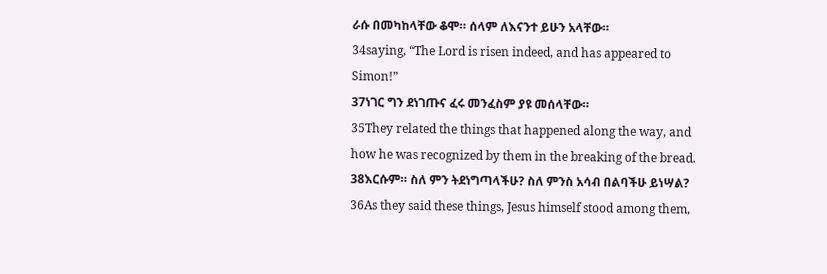ራሱ በመካከላቸው ቆሞ። ሰላም ለእናንተ ይሁን አላቸው።
34saying, “The Lord is risen indeed, and has appeared to Simon!”
37ነገር ግን ደነገጡና ፈሩ መንፈስም ያዩ መሰላቸው።
35They related the things that happened along the way, and how he was recognized by them in the breaking of the bread.
38እርሱም። ስለ ምን ትደነግጣላችሁ? ስለ ምንስ አሳብ በልባችሁ ይነሣል?
36As they said these things, Jesus himself stood among them,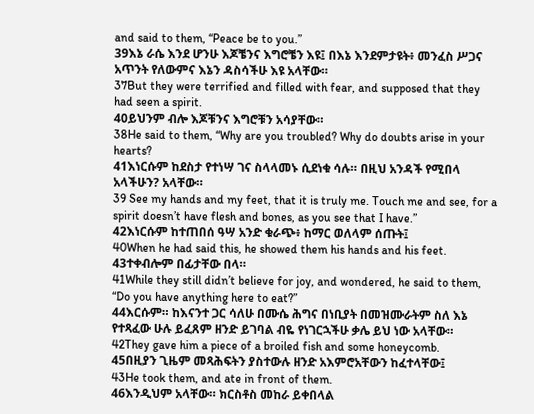and said to them, “Peace be to you.”
39እኔ ራሴ እንደ ሆንሁ እጆቼንና እግሮቼን እዩ፤ በእኔ እንደምታዩት፥ መንፈስ ሥጋና አጥንት የለውምና እኔን ዳስሳችሁ እዩ አላቸው።
37But they were terrified and filled with fear, and supposed that they had seen a spirit.
40ይህንም ብሎ እጆቹንና እግሮቹን አሳያቸው።
38He said to them, “Why are you troubled? Why do doubts arise in your hearts?
41እነርሱም ከደስታ የተነሣ ገና ስላላመኑ ሲደነቁ ሳሉ። በዚህ አንዳች የሚበላ አላችሁን? አላቸው።
39 See my hands and my feet, that it is truly me. Touch me and see, for a spirit doesn’t have flesh and bones, as you see that I have.”
42እነርሱም ከተጠበሰ ዓሣ አንድ ቁራጭ፥ ከማር ወለላም ሰጡት፤
40When he had said this, he showed them his hands and his feet.
43ተቀብሎም በፊታቸው በላ።
41While they still didn’t believe for joy, and wondered, he said to them, “Do you have anything here to eat?”
44እርሱም። ከእናንተ ጋር ሳለሁ በሙሴ ሕግና በነቢያት በመዝሙራትም ስለ እኔ የተጻፈው ሁሉ ይፈጸም ዘንድ ይገባል ብዬ የነገርኋችሁ ቃሌ ይህ ነው አላቸው።
42They gave him a piece of a broiled fish and some honeycomb.
45በዚያን ጊዜም መጻሕፍትን ያስተውሉ ዘንድ አእምሮአቸውን ከፈተላቸው፤
43He took them, and ate in front of them.
46እንዲህም አላቸው። ክርስቶስ መከራ ይቀበላል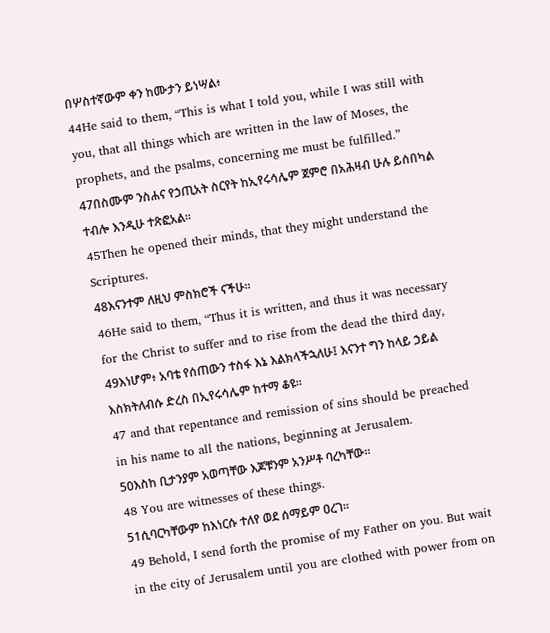በሦስተኛውም ቀን ከሙታን ይነሣል፥
44He said to them, “This is what I told you, while I was still with you, that all things which are written in the law of Moses, the prophets, and the psalms, concerning me must be fulfilled.”
47በስሙም ንስሐና የኃጢአት ስርየት ከኢየሩሳሌም ጀምሮ በአሕዛብ ሁሉ ይሰበካል ተብሎ እንዲሁ ተጽፎአል።
45Then he opened their minds, that they might understand the Scriptures.
48እናንተም ለዚህ ምስክሮች ናችሁ።
46He said to them, “Thus it is written, and thus it was necessary for the Christ to suffer and to rise from the dead the third day,
49እነሆም፥ አባቴ የሰጠውን ተስፋ እኔ እልክላችኋለሁ፤ እናንተ ግን ከላይ ኃይል እስክትለብሱ ድረስ በኢየሩሳሌም ከተማ ቆዩ።
47 and that repentance and remission of sins should be preached in his name to all the nations, beginning at Jerusalem.
50እስከ ቢታንያም አወጣቸው እጆቹንም አንሥቶ ባረካቸው።
48 You are witnesses of these things.
51ሲባርካቸውም ከእነርሱ ተለየ ወደ ሰማይም ዐረገ።
49 Behold, I send forth the promise of my Father on you. But wait in the city of Jerusalem until you are clothed with power from on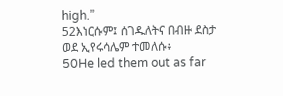high.”
52እነርሱም፤ ሰገዱለትና በብዙ ደስታ ወደ ኢየሩሳሌም ተመለሱ፥
50He led them out as far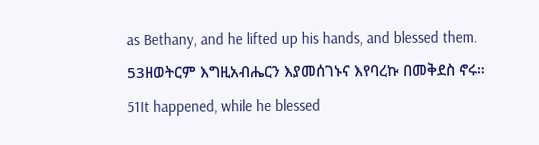as Bethany, and he lifted up his hands, and blessed them.
53ዘወትርም እግዚአብሔርን እያመሰገኑና እየባረኩ በመቅደስ ኖሩ።
51It happened, while he blessed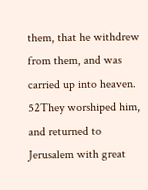them, that he withdrew from them, and was carried up into heaven.
52They worshiped him, and returned to Jerusalem with great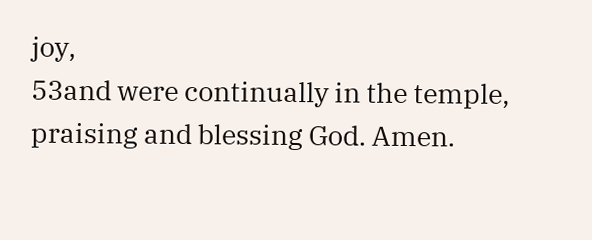joy,
53and were continually in the temple, praising and blessing God. Amen.